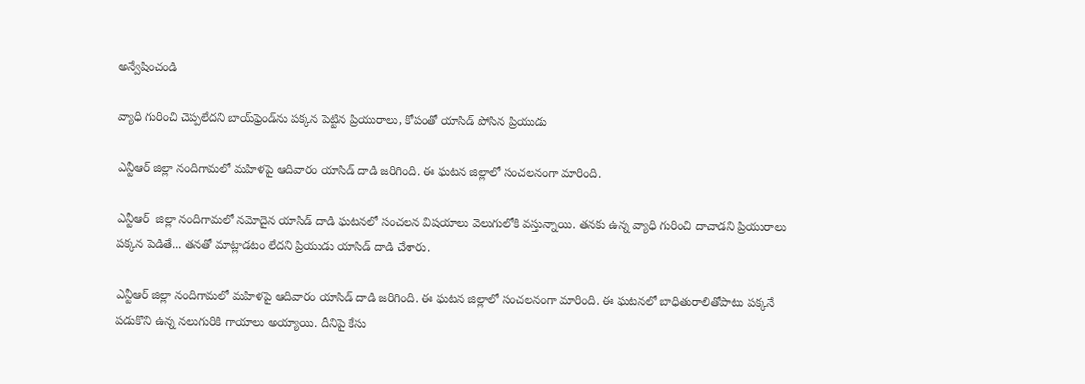అన్వేషించండి

వ్యాధి గురించి చెప్పలేదని బాయ్‌ఫ్రెండ్‌ను పక్కన పెట్టిన ప్రియురాలు, కోపంతో యాసిడ్ పోసిన ప్రియుడు

ఎన్టీఆర్ జిల్లా నందిగామలో మహిళపై ఆదివారం యాసిడ్ దాడి జరిగింది. ఈ ఘటన జిల్లాలో సంచలనంగా మారింది.

ఎన్టీఆర్‌  జిల్లా నందిగామలో నమోదైన యాసిడ్‌ దాడి ఘటనలో సంచలన విషయాలు వెలుగులోకి వస్తున్నాయి. తనకు ఉన్న వ్యాధి గురించి దాచాడని ప్రియురాలు పక్కన పెడితే... తనతో మాట్లాడటం లేదని ప్రియుడు యాసిడ్ దాడి చేశారు.

ఎన్టీఆర్ జిల్లా నందిగామలో మహిళపై ఆదివారం యాసిడ్ దాడి జరిగింది. ఈ ఘటన జిల్లాలో సంచలనంగా మారింది. ఈ ఘటనలో బాధితురాలితోపాటు పక్కనే పడుకొని ఉన్న నలుగురికి గాయాలు అయ్యాయి. దీనిపై కేసు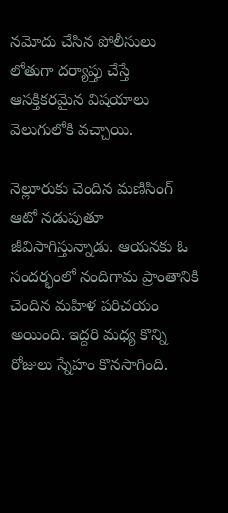నమోదు చేసిన పోలీసులు లోతుగా దర్యాప్తు చేస్తే ఆసక్తికరమైన విషయాలు వెలుగులోకి వచ్చాయి.

నెల్లూరుకు చెందిన మణిసింగ్‌ ఆటో నడుపుతూ జీవిసాగిస్తున్నాడు. ఆయనకు ఓ సందర్భంలో నందిగామ ప్రాంతానికి చెందిన మహిళ పరిచయం అయింది. ఇద్దరి మధ్య కొన్ని రోజులు స్నేహం కొనసాగింది.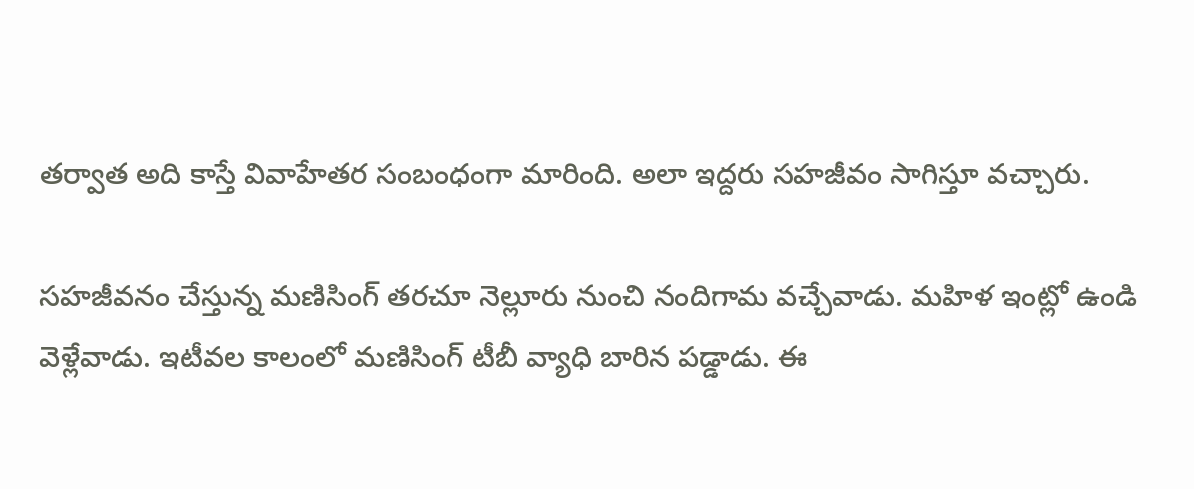తర్వాత అది కాస్తే వివాహేతర సంబంధంగా మారింది. అలా ఇద్దరు సహజీవం సాగిస్తూ వచ్చారు.

సహజీవనం చేస్తున్న మణిసింగ్‌ తరచూ నెల్లూరు నుంచి నందిగామ వచ్చేవాడు. మహిళ ఇంట్లో ఉండి వెళ్లేవాడు. ఇటీవల కాలంలో మణిసింగ్ టీబీ వ్యాధి బారిన పడ్డాడు. ఈ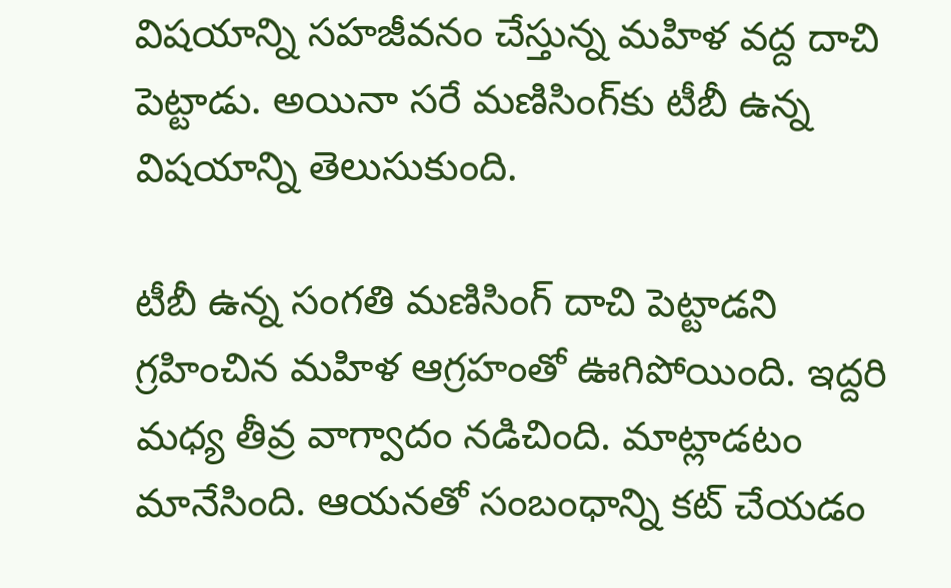విషయాన్ని సహజీవనం చేస్తున్న మహిళ వద్ద దాచి పెట్టాడు. అయినా సరే మణిసింగ్‌కు టీబీ ఉన్న విషయాన్ని తెలుసుకుంది.

టీబీ ఉన్న సంగతి మణిసింగ్ దాచి పెట్టాడని గ్రహించిన మహిళ ఆగ్రహంతో ఊగిపోయింది. ఇద్దరి మధ్య తీవ్ర వాగ్వాదం నడిచింది. మాట్లాడటం మానేసింది. ఆయనతో సంబంధాన్ని కట్‌ చేయడం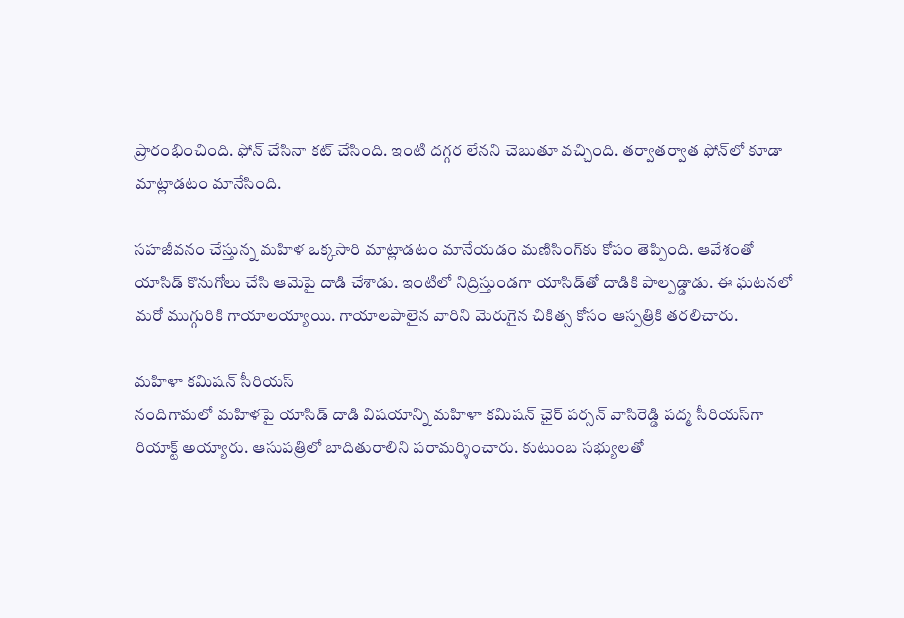ప్రారంభించింది. ఫోన్ చేసినా కట్ చేసింది. ఇంటి దగ్గర లేనని చెబుతూ వచ్చింది. తర్వాతర్వాత ఫోన్‌లో కూడా మాట్లాడటం మానేసింది.

సహజీవనం చేస్తున్న మహిళ ఒక్కసారి మాట్లాడటం మానేయడం మణిసింగ్‌కు కోపం తెప్పింది. ఆవేశంతో యాసిడ్‌ కొనుగోలు చేసి ఆమెపై దాడి చేశాడు. ఇంటిలో నిద్రిస్తుండగా యాసిడ్‌తో దాడికి పాల్పడ్డాడు. ఈ ఘటనలో  మరో ముగ్గురికి గాయాలయ్యాయి. గాయాలపాలైన వారిని మెరుగైన చికిత్స కోసం ఆస్పత్రికి తరలిచారు.

మహిళా కమిషన్ సీరియస్
నందిగామలో మహిళపై యాసిడ్ దాడి విషయాన్ని మహిళా కమిషన్ ఛైర్ పర్సన్ వాసిరెడ్డి పద్మ సీరియస్‌గా రియాక్ట్ అయ్యారు. ఆసుపత్రిలో బాదితురాలిని పరామర్శించారు. కుటుంబ సభ్యులతో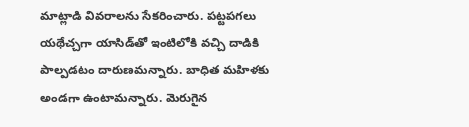మాట్లాడి వివరాలను సేకరించారు. పట్టపగలు యథేచ్చగా యాసిడ్‌తో ఇంటిలోకి వచ్చి దాడికి పాల్పడటం దారుణమన్నారు. బాధిత మహిళకు అండగా ఉంటామన్నారు. మెరుగైన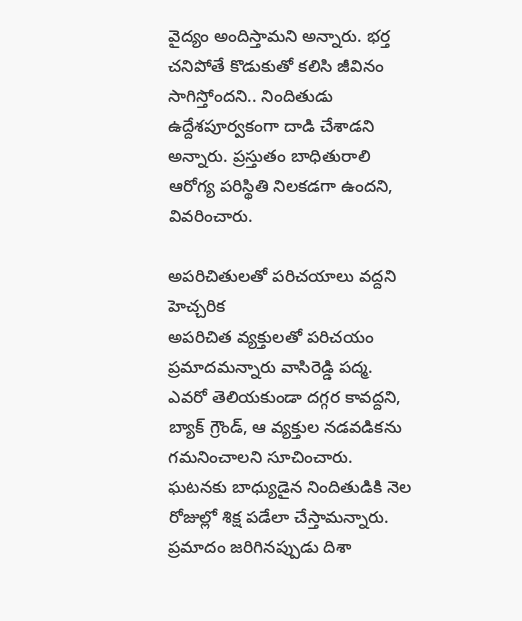వైద్యం అందిస్తామని అన్నారు. భర్త చనిపోతే కొడుకుతో కలిసి జీవినం సాగిస్తోందని.. నిందితుడు ఉద్దేశపూర్వకంగా దాడి చేశాడని అన్నారు. ప్రస్తుతం బాధితురాలి  ఆరోగ్య పరిస్థితి నిలకడగా ఉందని, వివరించారు.

అపరిచితులతో పరిచయాలు వద్దని హెచ్చరిక
అపరిచిత వ్యక్తులతో పరిచయం ప్రమాదమన్నారు వాసిరెడ్డి పద్మ. ఎవరో తెలియకుండా దగ్గర కావద్దని, బ్యాక్ గ్రౌండ్‌, ఆ వ్యక్తుల నడవడికను గమనించాలని సూచించారు. ఘటనకు బాధ్యుడైన నిందితుడికి నెల రోజుల్లో శిక్ష పడేలా చేస్తామన్నారు. ప్రమాదం జరిగినప్పుడు దిశా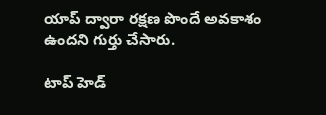యాప్ ద్వారా రక్షణ పొందే అవకాశం ఉందని గుర్తు చేసారు.

టాప్ హెడ్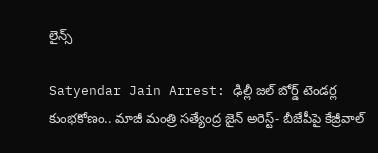లైన్స్

Satyendar Jain Arrest: ఢిల్లీ జల్ బోర్డ్ టెండర్ల కుంభకోణం.. మాజీ మంత్రి సత్యేంద్ర జైన్ అరెస్ట్- బీజేపీపై కేజ్రీవాల్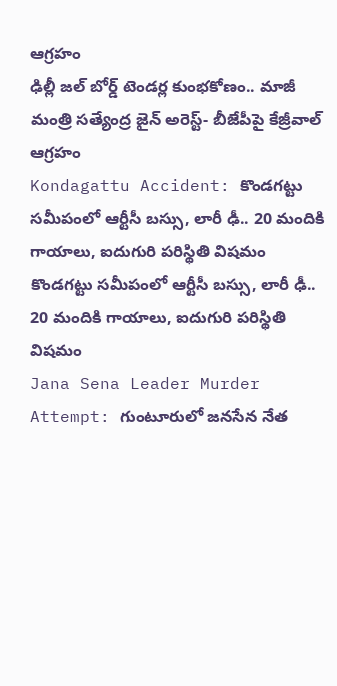ఆగ్రహం
ఢిల్లీ జల్ బోర్డ్ టెండర్ల కుంభకోణం.. మాజీ మంత్రి సత్యేంద్ర జైన్ అరెస్ట్- బీజేపీపై కేజ్రీవాల్ ఆగ్రహం
Kondagattu Accident: కొండగట్టు సమీపంలో ఆర్టీసీ బస్సు, లారీ ఢీ.. 20 మందికి గాయాలు, ఐదుగురి పరిస్థితి విషమం
కొండగట్టు సమీపంలో ఆర్టీసీ బస్సు, లారీ ఢీ.. 20 మందికి గాయాలు, ఐదుగురి పరిస్థితి విషమం
Jana Sena Leader Murder Attempt: గుంటూరులో జనసేన నేత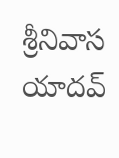శ్రీనివాస యాదవ్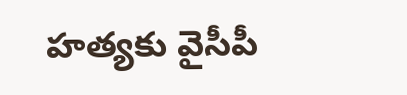హత్యకు వైసీపీ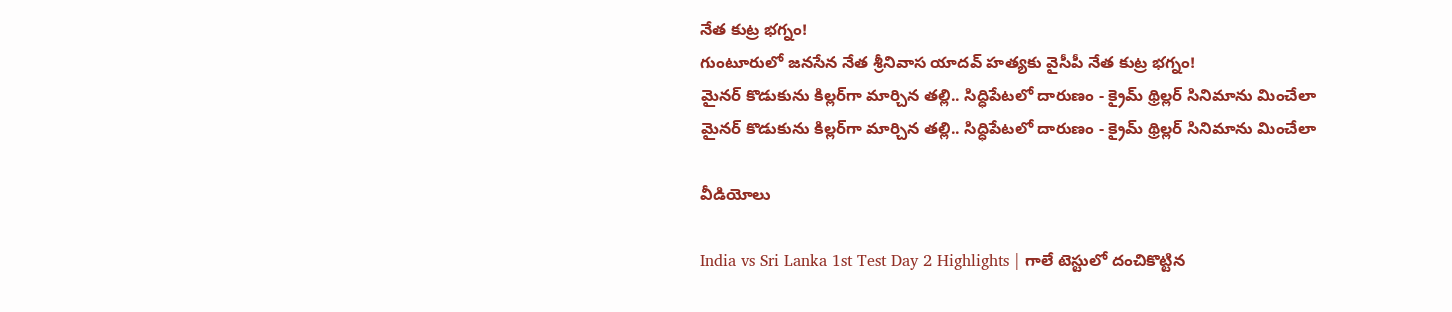నేత కుట్ర భగ్నం!
గుంటూరులో జనసేన నేత శ్రీనివాస యాదవ్ హత్యకు వైసీపీ నేత కుట్ర భగ్నం!
మైనర్ కొడుకును కిల్లర్‌గా మార్చిన తల్లి.. సిద్ధిపేటలో దారుణం - క్రైమ్ థ్రిల్లర్ సినిమాను మించేలా
మైనర్ కొడుకును కిల్లర్‌గా మార్చిన తల్లి.. సిద్ధిపేటలో దారుణం - క్రైమ్ థ్రిల్లర్ సినిమాను మించేలా

వీడియోలు

India vs Sri Lanka 1st Test Day 2 Highlights | గాలే టెస్టులో దంచికొట్టిన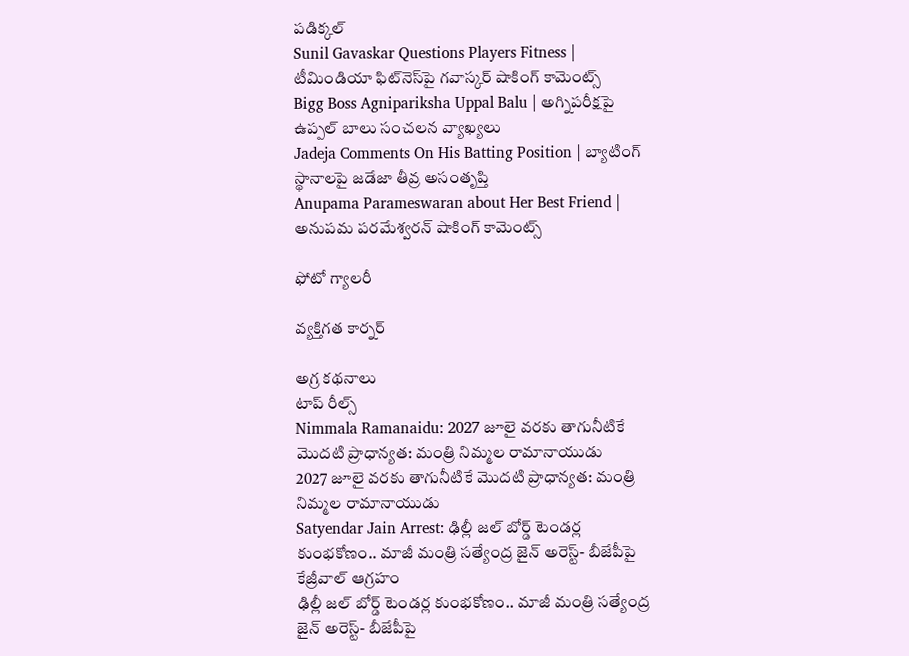పడిక్కల్
Sunil Gavaskar Questions Players Fitness | టీమిండియా ఫిట్‌నెస్‌పై గవాస్కర్ షాకింగ్ కామెంట్స్
Bigg Boss Agnipariksha Uppal Balu | అగ్నిపరీక్షపై ఉప్పల్ బాలు సంచలన వ్యాఖ్యలు
Jadeja Comments On His Batting Position | బ్యాటింగ్ స్థానాలపై జడేజా తీవ్ర అసంతృప్తి
Anupama Parameswaran about Her Best Friend | అనుపమ పరమేశ్వరన్ షాకింగ్ కామెంట్స్

ఫోటో గ్యాలరీ

వ్యక్తిగత కార్నర్

అగ్ర కథనాలు
టాప్ రీల్స్
Nimmala Ramanaidu: 2027 జూలై వరకు తాగునీటికే మొదటి ప్రాధాన్యత: మంత్రి నిమ్మల రామానాయుడు
2027 జూలై వరకు తాగునీటికే మొదటి ప్రాధాన్యత: మంత్రి నిమ్మల రామానాయుడు
Satyendar Jain Arrest: ఢిల్లీ జల్ బోర్డ్ టెండర్ల కుంభకోణం.. మాజీ మంత్రి సత్యేంద్ర జైన్ అరెస్ట్- బీజేపీపై కేజ్రీవాల్ ఆగ్రహం
ఢిల్లీ జల్ బోర్డ్ టెండర్ల కుంభకోణం.. మాజీ మంత్రి సత్యేంద్ర జైన్ అరెస్ట్- బీజేపీపై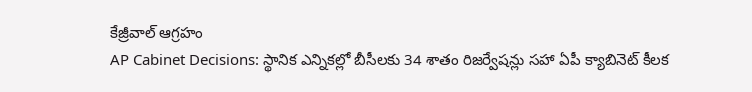కేజ్రీవాల్ ఆగ్రహం
AP Cabinet Decisions: స్థానిక ఎన్నికల్లో బీసీలకు 34 శాతం రిజర్వేషన్లు సహా ఏపీ క్యాబినెట్‌ కీలక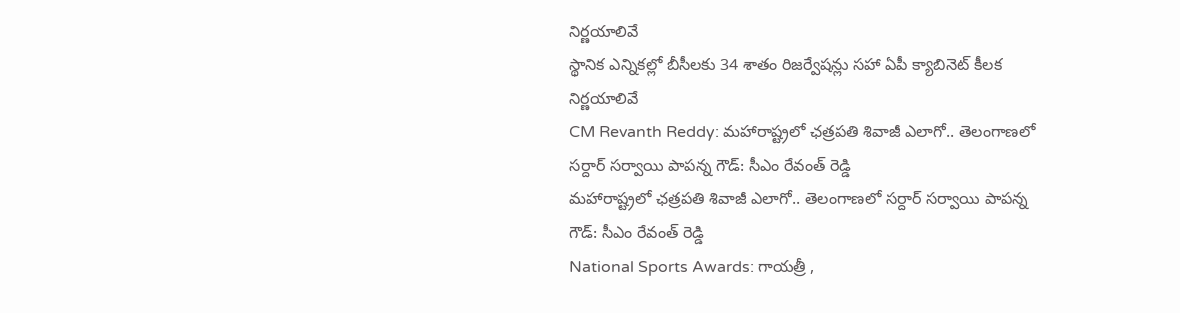నిర్ణయాలివే
స్థానిక ఎన్నికల్లో బీసీలకు 34 శాతం రిజర్వేషన్లు సహా ఏపీ క్యాబినెట్‌ కీలక నిర్ణయాలివే
CM Revanth Reddy: మహారాష్ట్రలో ఛత్రపతి శివాజీ ఎలాగో.. తెలంగాణలో సర్దార్ సర్వాయి పాపన్న గౌడ్: సీఎం రేవంత్ రెడ్డి
మహారాష్ట్రలో ఛత్రపతి శివాజీ ఎలాగో.. తెలంగాణలో సర్దార్ సర్వాయి పాపన్న గౌడ్: సీఎం రేవంత్ రెడ్డి
National Sports Awards: గాయ‌త్రీ ,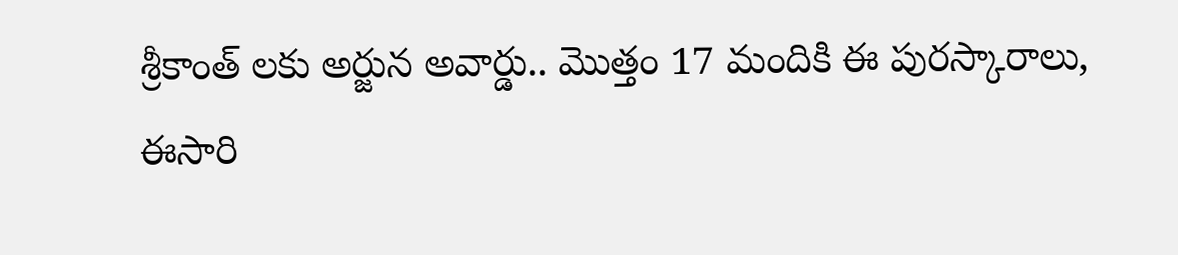శ్రీకాంత్ లకు అర్జున అవార్డు.. మొత్తం 17 మందికి ఈ పురస్కారాలు, ఈసారి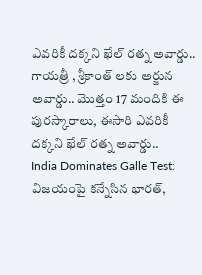ఎవరికీ దక్కని ఖేల్ రత్న అవార్డు..
గాయ‌త్రీ , శ్రీకాంత్ లకు అర్జున అవార్డు.. మొత్తం 17 మందికి ఈ పురస్కారాలు, ఈసారి ఎవరికీ దక్కని ఖేల్ రత్న అవార్డు..
India Dominates Galle Test:  విజ‌యంపై క‌న్నేసిన భార‌త్,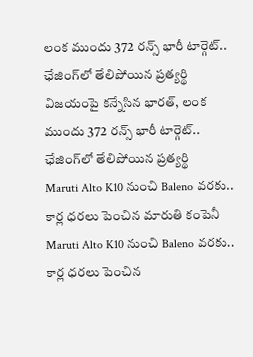లంక ముందు 372 రన్స్ భారీ టార్గెట్.. ఛేజింగ్‌లో తేలిపోయిన ప్రత్యర్థి
విజ‌యంపై క‌న్నేసిన భార‌త్, లంక ముందు 372 రన్స్ భారీ టార్గెట్.. ఛేజింగ్‌లో తేలిపోయిన ప్రత్యర్థి
Maruti Alto K10 నుంచి Baleno వరకు.. కార్ల ధరలు పెంచిన మారుతి కంపెనీ
Maruti Alto K10 నుంచి Baleno వరకు.. కార్ల ధరలు పెంచిన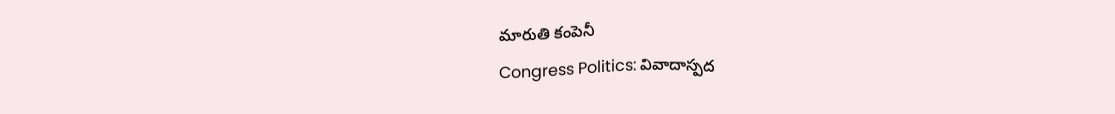మారుతి కంపెనీ
Congress Politics: వివాదాస్పద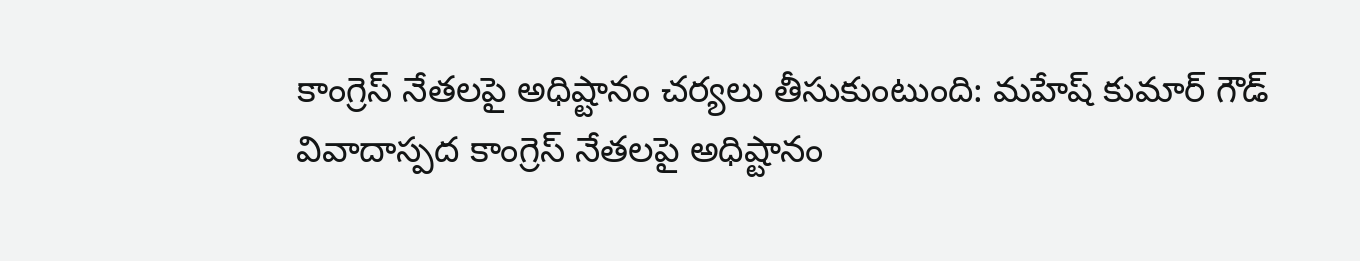కాంగ్రెస్ నేతలపై అధిష్టానం చర్యలు తీసుకుంటుంది: మహేష్ కుమార్ గౌడ్
వివాదాస్పద కాంగ్రెస్ నేతలపై అధిష్టానం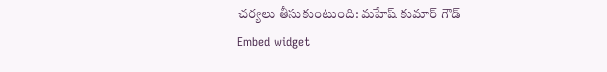చర్యలు తీసుకుంటుంది: మహేష్ కుమార్ గౌడ్
Embed widget